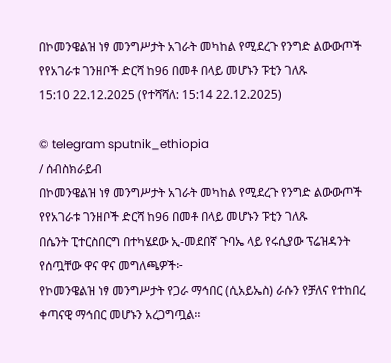በኮመንዌልዝ ነፃ መንግሥታት አገራት መካከል የሚደረጉ የንግድ ልውውጦች የየአገራቱ ገንዘቦች ድርሻ ከ96 በመቶ በላይ መሆኑን ፑቲን ገለጹ
15:10 22.12.2025 (የተሻሻለ: 15:14 22.12.2025)

© telegram sputnik_ethiopia
/ ሰብስክራይብ
በኮመንዌልዝ ነፃ መንግሥታት አገራት መካከል የሚደረጉ የንግድ ልውውጦች የየአገራቱ ገንዘቦች ድርሻ ከ96 በመቶ በላይ መሆኑን ፑቲን ገለጹ
በሴንት ፒተርስበርግ በተካሄደው ኢ-መደበኛ ጉባኤ ላይ የሩሲያው ፕሬዝዳንት የሰጧቸው ዋና ዋና መግለጫዎች፦
የኮመንዌልዝ ነፃ መንግሥታት የጋራ ማኅበር (ሲአይኤስ) ራሱን የቻለና የተከበረ ቀጣናዊ ማኅበር መሆኑን አረጋግጧል፡፡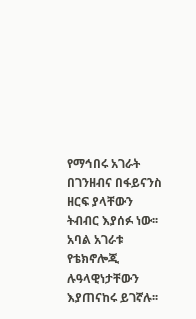የማኅበሩ አገራት በገንዘብና በፋይናንስ ዘርፍ ያላቸውን ትብብር እያሰፉ ነው፡፡
አባል አገራቱ የቴክኖሎጂ ሉዓላዊነታቸውን እያጠናከሩ ይገኛሉ፡፡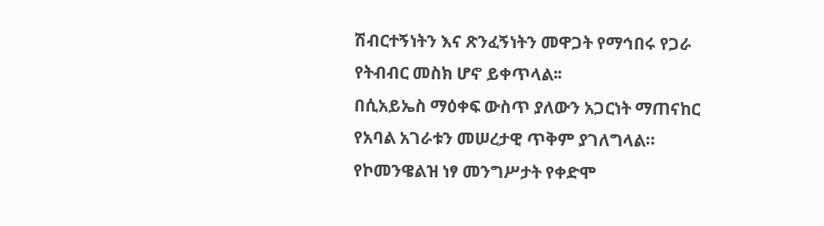ሽብርተኝነትን እና ጽንፈኝነትን መዋጋት የማኅበሩ የጋራ የትብብር መስክ ሆኖ ይቀጥላል፡፡
በሲአይኤስ ማዕቀፍ ውስጥ ያለውን አጋርነት ማጠናከር የአባል አገራቱን መሠረታዊ ጥቅም ያገለግላል።
የኮመንዌልዝ ነፃ መንግሥታት የቀድሞ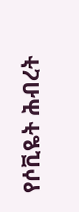የሶቪዬት ሕብረት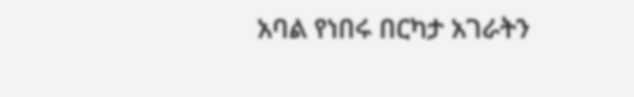አባል የነበሩ በርካታ አገራትን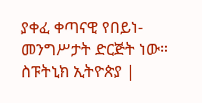ያቀፈ ቀጣናዊ የበይነ-መንግሥታት ድርጅት ነው።
ስፑትኒክ ኢትዮጵያ |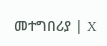መተግበሪያ | X